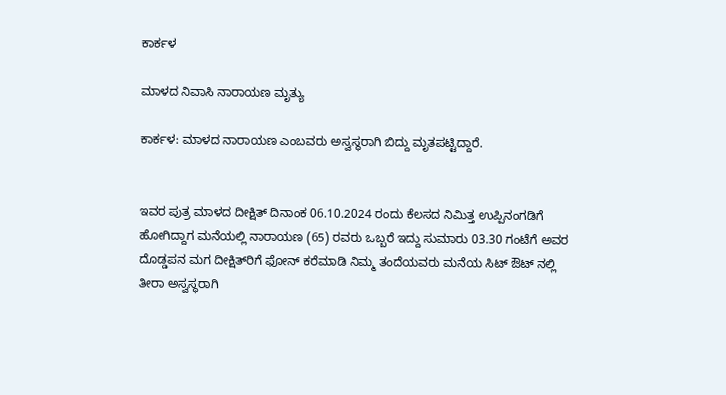ಕಾರ್ಕಳ

ಮಾಳದ ನಿವಾಸಿ ನಾರಾಯಣ ಮೃತ್ಯು

ಕಾರ್ಕಳ: ಮಾಳದ ನಾರಾಯಣ ಎಂಬವರು ಅಸ್ವಸ್ಥರಾಗಿ ಬಿದ್ದು ಮೃತಪಟ್ಟಿದ್ದಾರೆ.


ಇವರ ಪುತ್ರ ಮಾಳದ ದೀಕ್ಷಿತ್ ದಿನಾಂಕ 06.10.2024 ರಂದು ಕೆಲಸದ ನಿಮಿತ್ತ ಉಪ್ಪಿನಂಗಡಿಗೆ ಹೋಗಿದ್ದಾಗ ಮನೆಯಲ್ಲಿ ನಾರಾಯಣ (65) ರವರು ಒಬ್ಬರೆ ಇದ್ದು ಸುಮಾರು 03.30 ಗಂಟೆಗೆ ಅವರ ದೊಡ್ಡಪನ ಮಗ ದೀಕ್ಷಿತ್‌ರಿಗೆ ಫೋನ್ ಕರೆಮಾಡಿ ನಿಮ್ಮ ತಂದೆಯವರು ಮನೆಯ ಸಿಟ್ ಔಟ್ ನಲ್ಲಿ ತೀರಾ ಅಸ್ವಸ್ಥರಾಗಿ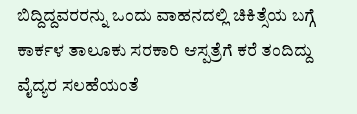ಬಿದ್ದಿದ್ದವರರನ್ನು ಒಂದು ವಾಹನದಲ್ಲಿ ಚಿಕಿತ್ಸೆಯ ಬಗ್ಗೆ ಕಾರ್ಕಳ ತಾಲೂಕು ಸರಕಾರಿ ಆಸ್ಪತ್ರೆಗೆ ಕರೆ ತಂದಿದ್ದು ವೈದ್ಯರ ಸಲಹೆಯಂತೆ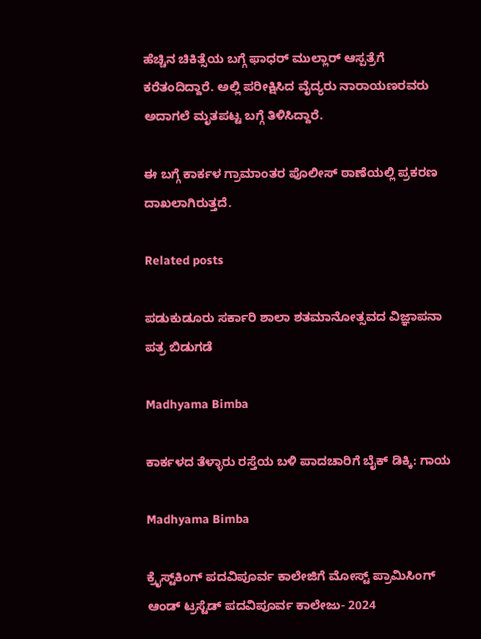ಹೆಚ್ಚಿನ ಚಿಕಿತ್ಸೆಯ ಬಗ್ಗೆ ಫಾಧರ್ ಮುಲ್ಲಾರ್ ಆಸ್ಪತ್ರೆಗೆ ಕರೆತಂದಿದ್ದಾರೆ. ಅಲ್ಲಿ ಪರೀಕ್ಷಿಸಿದ ವೈದ್ಯರು ನಾರಾಯಣರವರು ಅದಾಗಲೆ ಮೃತಪಟ್ಟ ಬಗ್ಗೆ ತಿಳಿಸಿದ್ದಾರೆ.

ಈ ಬಗ್ಗೆ ಕಾರ್ಕಳ ಗ್ರಾಮಾಂತರ ಪೊಲೀಸ್ ಠಾಣೆಯಲ್ಲಿ ಪ್ರಕರಣ ದಾಖಲಾಗಿರುತ್ತದೆ.

Related posts

ಪಡುಕುಡೂರು ಸರ್ಕಾರಿ ಶಾಲಾ ಶತಮಾನೋತ್ಸವದ ವಿಜ್ಞಾಪನಾ ಪತ್ರ ಬಿಡುಗಡೆ

Madhyama Bimba

ಕಾರ್ಕಳದ ತೆಳ್ಳಾರು ರಸ್ತೆಯ ಬಳಿ ಪಾದಚಾರಿಗೆ ಬೈಕ್ ಡಿಕ್ಕಿ: ಗಾಯ

Madhyama Bimba

ಕ್ರೈಸ್ಟ್‌ಕಿಂಗ್ ಪದವಿಪೂರ್ವ ಕಾಲೇಜಿಗೆ ಮೋಸ್ಟ್ ಪ್ರಾಮಿಸಿಂಗ್ ಆಂಡ್ ಟ್ರಸ್ಟೆಡ್ ಪದವಿಪೂರ್ವ ಕಾಲೇಜು- 2024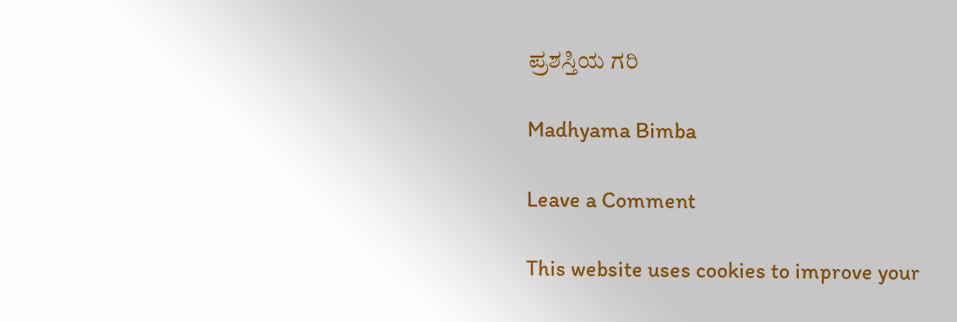ಪ್ರಶಸ್ತಿಯ ಗರಿ

Madhyama Bimba

Leave a Comment

This website uses cookies to improve your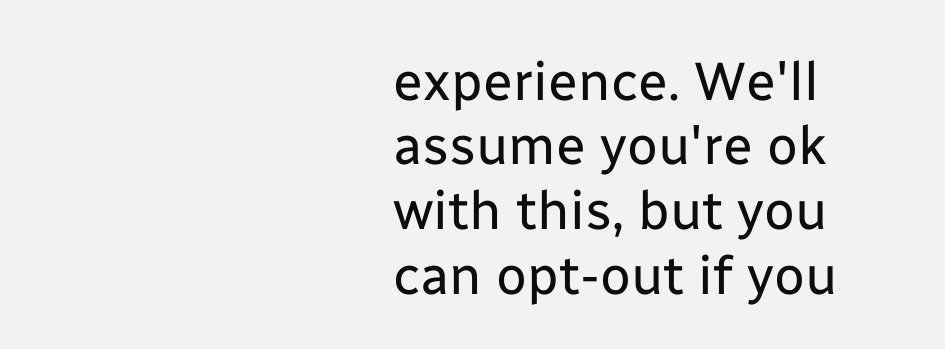experience. We'll assume you're ok with this, but you can opt-out if you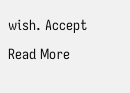wish. Accept Read More